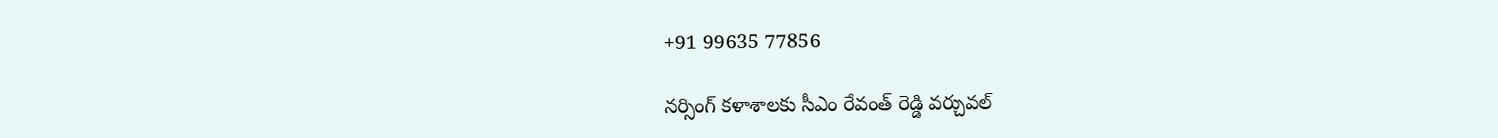+91 99635 77856

నర్సింగ్ కళాశాలకు సీఎం రేవంత్ రెడ్డి వర్చువల్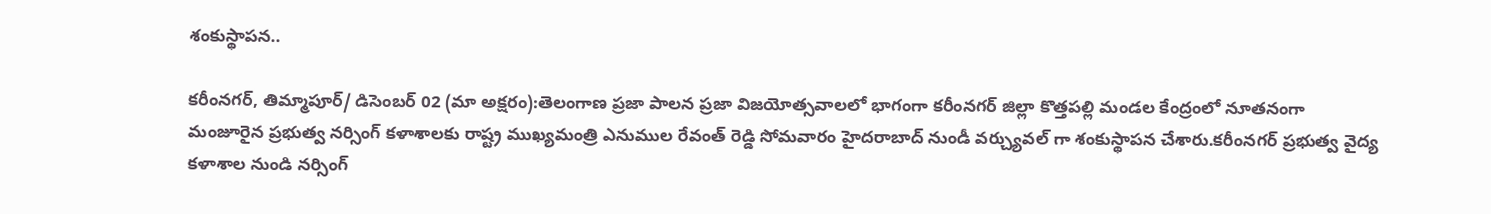శంకుస్థాపన..

కరీంనగర్, తిమ్మాపూర్/ డిసెంబర్ 02 (మా అక్షరం):తెలంగాణ ప్రజా పాలన ప్రజా విజయోత్సవాలలో భాగంగా కరీంనగర్ జిల్లా కొత్తపల్లి మండల కేంద్రంలో నూతనంగా మంజూరైన ప్రభుత్వ నర్సింగ్ కళాశాలకు రాష్ట్ర ముఖ్యమంత్రి ఎనుముల రేవంత్ రెడ్డి సోమవారం హైదరాబాద్ నుండీ వర్చ్యువల్ గా శంకుస్థాపన చేశారు.కరీంనగర్ ప్రభుత్వ వైద్య కళాశాల నుండి నర్సింగ్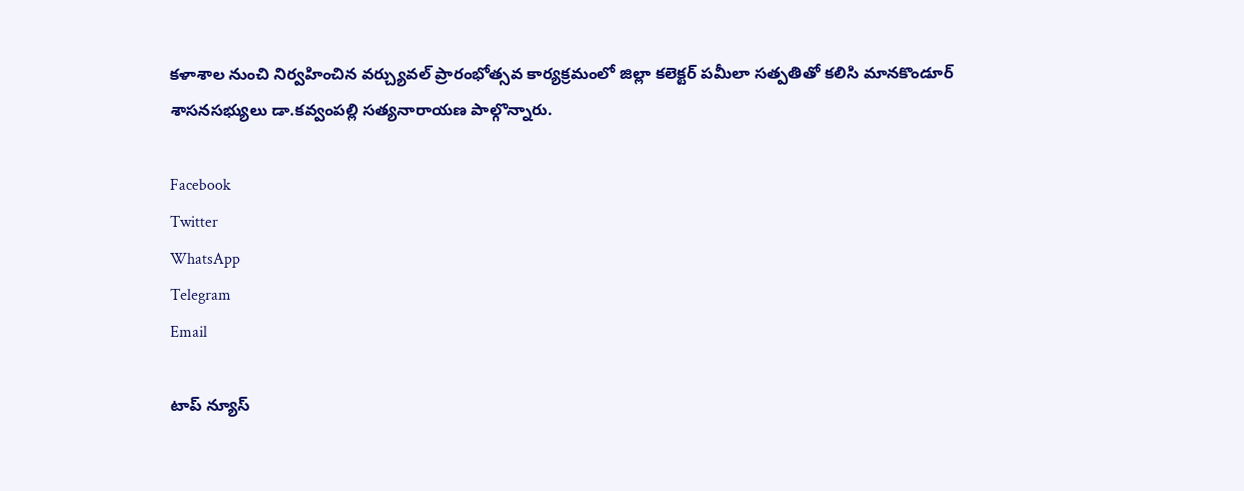కళాశాల నుంచి నిర్వహించిన వర్చ్యువల్ ప్రారంభోత్సవ కార్యక్రమంలో జిల్లా కలెక్టర్ పమీలా సత్పతితో కలిసి మానకొండూర్ శాసనసభ్యులు డా.కవ్వంపల్లి సత్యనారాయణ పాల్గొన్నారు.

Facebook
Twitter
WhatsApp
Telegram
Email

టాప్ న్యూస్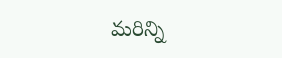మరిన్ని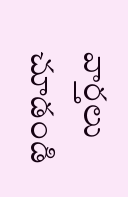వార్తలు చూడండి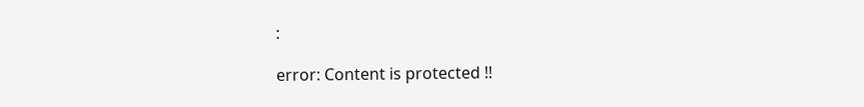:

error: Content is protected !!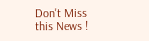Don't Miss this News !